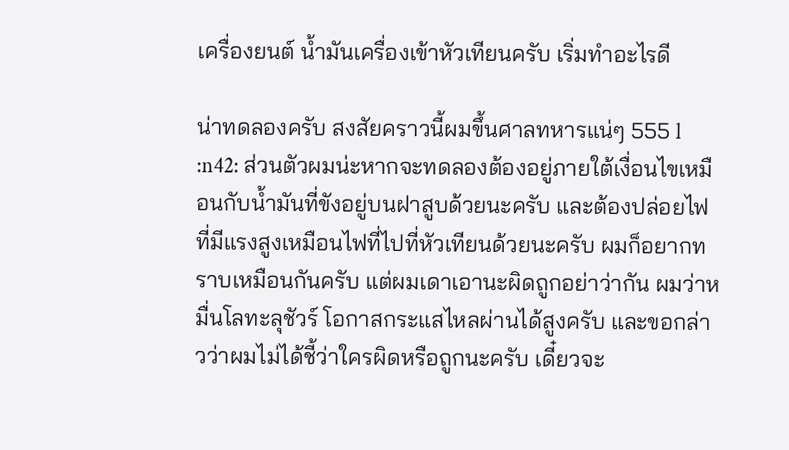เครื่องยนต์ น้ำมันเครื่องเข้าหัวเทียนครับ เริ่มทำอะไรดี

น่าทดลองครับ สงสัยคราวนี้ผมขึ้นศาลทหารแน่ๆ 555 l :n42: ส่วนตัวผมน่ะหากจะทดลองต้องอยู่ภายใต้เงื่อนไขเหมือนกับน้ำมันที่ขังอยู่บนฝาสูบด้วยนะครับ และต้องปล่อยไฟที่มีแรงสูงเหมือนไฟที่ไปที่หัวเทียนด้วยนะครับ ผมก็อยากทราบเหมือนกันครับ แต่ผมเดาเอานะผิดถูกอย่าว่ากัน ผมว่าหมื่นโลทะลุชัวร์ โอกาสกระแสไหลผ่านได้สูงครับ และขอกล่าวว่าผมไม่ได้ชี้ว่าใครผิดหรือถูกนะครับ เดี๋ยวจะ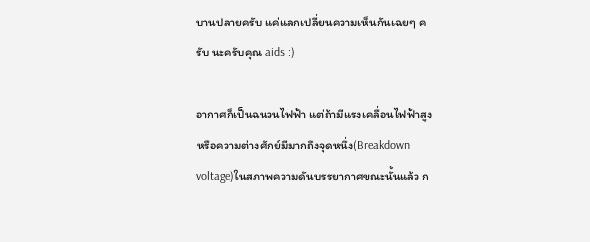บานปลายครับ แค่แลกเปลี่ยนความเห็นกันเฉยๆ ครับ นะครับคุณ aids :)

อากาศก็เป็นฉนวนไฟฟ้า แต่ถ้ามีแรงเคลื่อนไฟฟ้าสูง หรือความต่างศักย์มีมากถึงจุดหนึ่ง(Breakdown voltage)ในสภาพความดันบรรยากาศขณะนั้นแล้ว ก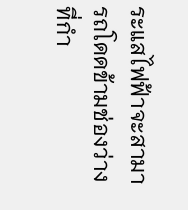ระแสไฟฟ้าจะสามารถโดดข้ามช่องว่างที่กำ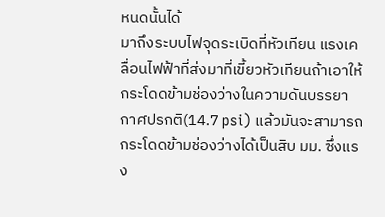หนดนั้นได้
มาถึงระบบไฟจุดระเบิดที่หัวเทียน แรงเคลื่อนไฟฟ้าที่ส่งมาที่เขี้ยวหัวเทียนถ้าเอาให้กระโดดข้ามช่องว่างในความดันบรรยากาศปรกติ(14.7 psi) แล้วมันจะสามารถกระโดดข้ามช่องว่างได้เป็นสิบ มม. ซึ่งแรง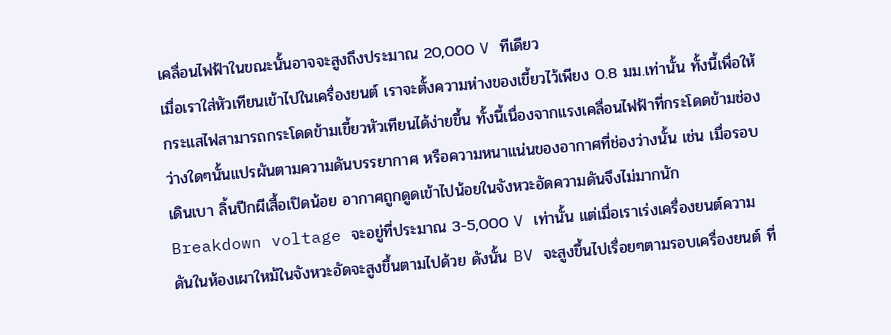เคลื่อนไฟฟ้าในขณะนั้นอาจจะสูงถึงประมาณ 20,000 V ทีเดียว
เมื่อเราใส่หัวเทียนเข้าไปในเครื่องยนต์ เราจะตั้งความห่างของเขี้ยวไว้เพียง 0.8 มม.เท่านั้น ทั้งนี้เพื่อให้กระแสไฟสามารถกระโดดข้ามเขี้ยวหัวเทียนได้ง่ายขึ้น ทั้งนี้เนื่องจากแรงเคลื่อนไฟฟ้าที่กระโดดข้ามช่องว่างใดๆนั้นแปรผันตามความดันบรรยากาศ หรือความหนาแน่นของอากาศที่ช่องว่างนั้น เช่น เมื่อรอบเดินเบา ลิ้นปีกผีเสื้อเปิดน้อย อากาศถูกดูดเข้าไปน้อยในจังหวะอัดความดันจึงไม่มากนัก Breakdown voltage จะอยู่ที่ประมาณ 3-5,000 V เท่านั้น แต่เมื่อเราเร่งเครื่องยนต์ความดันในห้องเผาใหม้ในจังหวะอัดจะสูงขึ้นตามไปด้วย ดังนั้น BV จะสูงขึ้นไปเรื่อยๆตามรอบเครื่องยนต์ ที่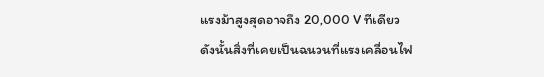แรงม้าสูงสุดอาจถึง 20,000 V ทีเดียว
ดังนั้นสิ่งที่เคยเป็นฉนวนที่แรงเคลื่อนไฟ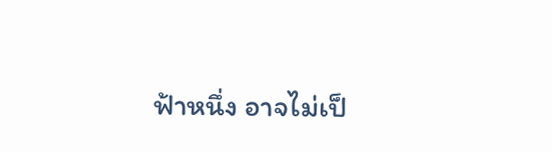ฟ้าหนึ่ง อาจไม่เป็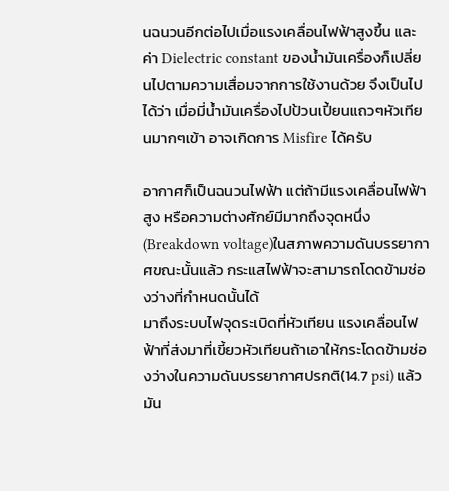นฉนวนอีกต่อไปเมื่อแรงเคลื่อนไฟฟ้าสูงขึ้น และค่า Dielectric constant ของน้ำมันเครื่องก็เปลี่ยนไปตามความเสื่อมจากการใช้งานด้วย จึงเป็นไปได้ว่า เมื่อมี่น้ำมันเครื่องไปป้วนเปี้ยนแถวๆหัวเทียนมากๆเข้า อาจเกิดการ Misfire ได้ครับ

อากาศก็เป็นฉนวนไฟฟ้า แต่ถ้ามีแรงเคลื่อนไฟฟ้าสูง หรือความต่างศักย์มีมากถึงจุดหนึ่ง(Breakdown voltage)ในสภาพความดันบรรยากาศขณะนั้นแล้ว กระแสไฟฟ้าจะสามารถโดดข้ามช่องว่างที่กำหนดนั้นได้
มาถึงระบบไฟจุดระเบิดที่หัวเทียน แรงเคลื่อนไฟฟ้าที่ส่งมาที่เขี้ยวหัวเทียนถ้าเอาให้กระโดดข้ามช่องว่างในความดันบรรยากาศปรกติ(14.7 psi) แล้วมัน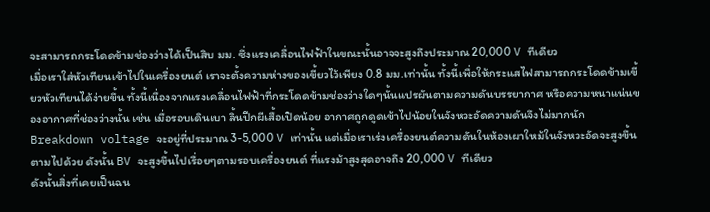จะสามารถกระโดดข้ามช่องว่างได้เป็นสิบ มม. ซึ่งแรงเคลื่อนไฟฟ้าในขณะนั้นอาจจะสูงถึงประมาณ 20,000 V ทีเดียว
เมื่อเราใส่หัวเทียนเข้าไปในเครื่องยนต์ เราจะตั้งความห่างของเขี้ยวไว้เพียง 0.8 มม.เท่านั้น ทั้งนี้เพื่อให้กระแสไฟสามารถกระโดดข้ามเขี้ยวหัวเทียนได้ง่ายขึ้น ทั้งนี้เนื่องจากแรงเคลื่อนไฟฟ้าที่กระโดดข้ามช่องว่างใดๆนั้นแปรผันตามความดันบรรยากาศ หรือความหนาแน่นของอากาศที่ช่องว่างนั้น เช่น เมื่อรอบเดินเบา ลิ้นปีกผีเสื้อเปิดน้อย อากาศถูกดูดเข้าไปน้อยในจังหวะอัดความดันจึงไม่มากนัก Breakdown voltage จะอยู่ที่ประมาณ 3-5,000 V เท่านั้น แต่เมื่อเราเร่งเครื่องยนต์ความดันในห้องเผาใหม้ในจังหวะอัดจะสูงขึ้นตามไปด้วย ดังนั้น BV จะสูงขึ้นไปเรื่อยๆตามรอบเครื่องยนต์ ที่แรงม้าสูงสุดอาจถึง 20,000 V ทีเดียว
ดังนั้นสิ่งที่เคยเป็นฉน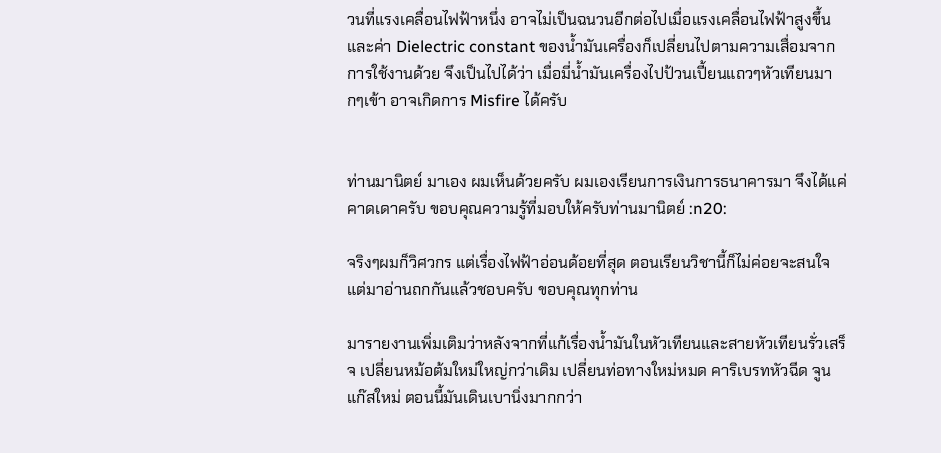วนที่แรงเคลื่อนไฟฟ้าหนึ่ง อาจไม่เป็นฉนวนอีกต่อไปเมื่อแรงเคลื่อนไฟฟ้าสูงขึ้น และค่า Dielectric constant ของน้ำมันเครื่องก็เปลี่ยนไปตามความเสื่อมจากการใช้งานด้วย จึงเป็นไปได้ว่า เมื่อมี่น้ำมันเครื่องไปป้วนเปี้ยนแถวๆหัวเทียนมากๆเข้า อาจเกิดการ Misfire ได้ครับ


ท่านมานิตย์ มาเอง ผมเห็นด้วยครับ ผมเองเรียนการเงินการธนาคารมา จึงได้แค่คาดเดาครับ ขอบคุณความรู้ที่มอบให้ครับท่านมานิตย์ :n20:

จริงๆผมก็วิศวกร แต่เรื่องไฟฟ้าอ่อนด้อยที่สุด ตอนเรียนวิชานี้ก็ไม่ค่อยจะสนใจ แต่มาอ่านถกกันแล้วชอบครับ ขอบคุณทุกท่าน

มารายงานเพิ่มเติมว่าหลังจากที่แก้เรื่องน้ำมันในหัวเทียนและสายหัวเทียนรั่วเสร็จ เปลี่ยนหม้อต้มใหม่ใหญ่กว่าเดิม เปลี่ยนท่อทางใหม่หมด คาริเบรทหัวฉีด จูนแก๊สใหม่ ตอนนี้มันเดินเบานิ่งมากกว่า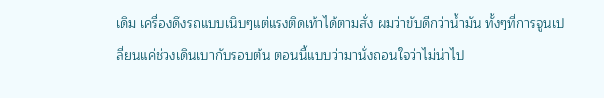เดิม เครื่องดึงรถแบบเนิบๆแต่แรงติดเท้าได้ตามสั่ง ผมว่าขับดีกว่าน้ำมัน ทั้งๆที่การจูนเปลี่ยนแค่ช่วงเดินเบากับรอบต้น ตอนนี้แบบว่ามานั่งถอนใจว่าไม่น่าไป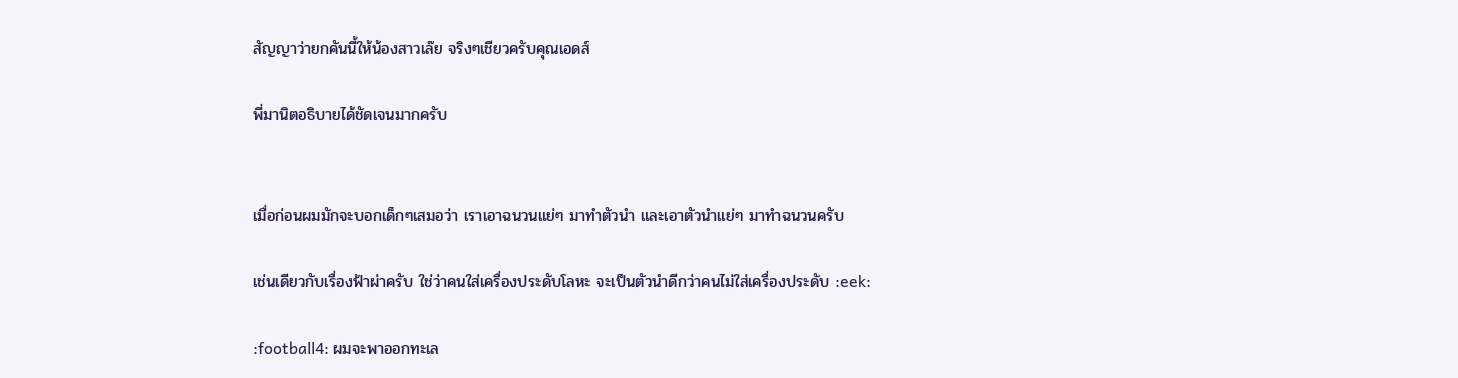สัญญาว่ายกคันนี้ให้น้องสาวเล๊ย จริงๆเชียวครับคุณเอดส์

พี่มานิตอธิบายได้ชัดเจนมากครับ


เมื่อก่อนผมมักจะบอกเด็กๆเสมอว่า เราเอาฉนวนแย่ๆ มาทำตัวนำ และเอาตัวนำแย่ๆ มาทำฉนวนครับ

เช่นเดียวกับเรื่องฟ้าผ่าครับ ใช่ว่าคนใส่เครื่องประดับโลหะ จะเป็นตัวนำดีกว่าคนไม่ใส่เครื่องประดับ :eek:

:football4: ผมจะพาออกทะเล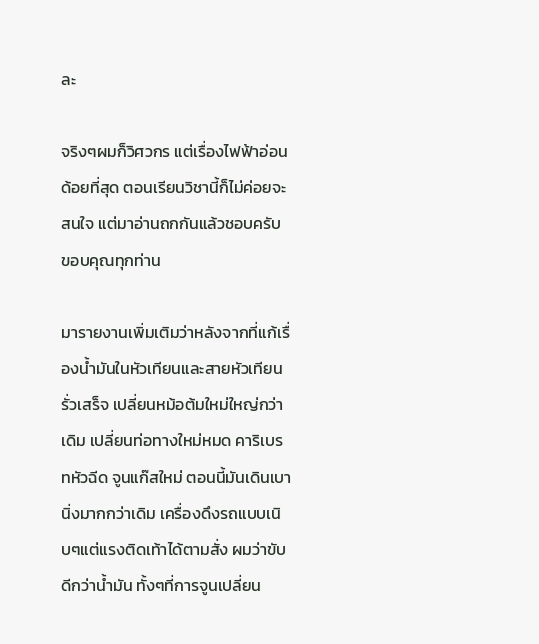ละ

จริงๆผมก็วิศวกร แต่เรื่องไฟฟ้าอ่อนด้อยที่สุด ตอนเรียนวิชานี้ก็ไม่ค่อยจะสนใจ แต่มาอ่านถกกันแล้วชอบครับ ขอบคุณทุกท่าน

มารายงานเพิ่มเติมว่าหลังจากที่แก้เรื่องน้ำมันในหัวเทียนและสายหัวเทียนรั่วเสร็จ เปลี่ยนหม้อต้มใหม่ใหญ่กว่าเดิม เปลี่ยนท่อทางใหม่หมด คาริเบรทหัวฉีด จูนแก๊สใหม่ ตอนนี้มันเดินเบานิ่งมากกว่าเดิม เครื่องดึงรถแบบเนิบๆแต่แรงติดเท้าได้ตามสั่ง ผมว่าขับดีกว่าน้ำมัน ทั้งๆที่การจูนเปลี่ยน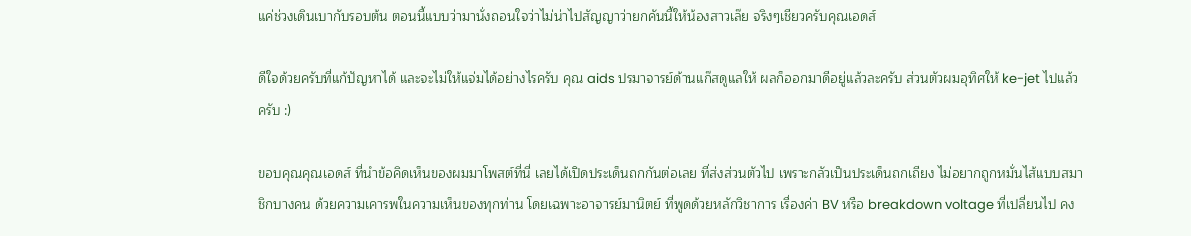แค่ช่วงเดินเบากับรอบต้น ตอนนี้แบบว่ามานั่งถอนใจว่าไม่น่าไปสัญญาว่ายกคันนี้ให้น้องสาวเล๊ย จริงๆเชียวครับคุณเอดส์

ดีใจด้วยครับที่แก้ปัญหาได้ และจะไม่ให้แจ่มได้อย่างไรครับ คุณ aids ปรมาจารย์ด้านแก๊สดูแลให้ ผลก็ออกมาดีอยู่แล้วละครับ ส่วนตัวผมอุทิศให้ ke-jet ไปแล้วครับ :)

ขอบคุณคุณเอดส์ ที่นำข้อคิดเห็นของผมมาโพสต์ที่นี่ เลยได้เปิดประเด็นถกกันต่อเลย ที่ส่งส่วนตัวไป เพราะกลัวเป็นประเด็นถกเถียง ไม่อยากถูกหมั่นไส้แบบสมาชิกบางคน ด้วยความเคารพในความเห็นของทุกท่าน โดยเฉพาะอาจารย์มานิตย์ ที่พูดด้วยหลักวิชาการ เรื่องค่า BV หรือ breakdown voltage ที่เปลี่ยนไป คง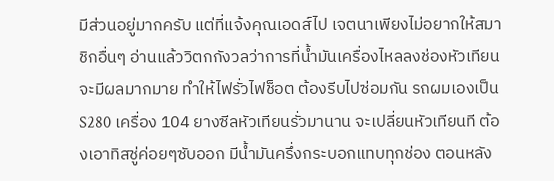มีส่วนอยู่มากครับ แต่ที่แจ้งคุณเอดส์ไป เจตนาเพียงไม่อยากให้สมาชิกอื่นๆ อ่านแล้ววิตกกังวลว่าการที่น้ำมันเครื่องไหลลงช่องหัวเทียน จะมีผลมากมาย ทำให้ไฟรั่วไฟช็อต ต้องรีบไปซ่อมกัน รถผมเองเป็น S280 เครื่อง 104 ยางซีลหัวเทียนรั่วมานาน จะเปลี่ยนหัวเทียนที ต้องเอาทิสชู่ค่อยๆซับออก มีน้ำมันครึ่งกระบอกแทบทุกช่อง ตอนหลัง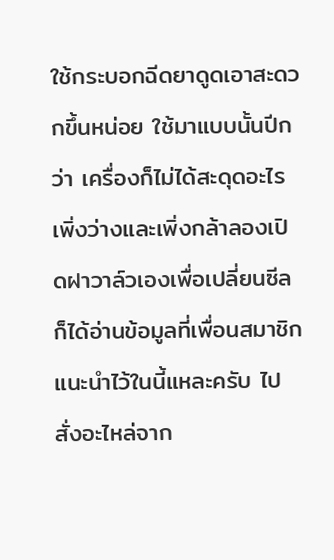ใช้กระบอกฉีดยาดูดเอาสะดวกขึ้นหน่อย ใช้มาแบบนั้นปีกว่า เครื่องก็ไม่ได้สะดุดอะไร เพิ่งว่างและเพิ่งกล้าลองเปิดฝาวาล์วเองเพื่อเปลี่ยนซีล ก็ได้อ่านข้อมูลที่เพื่อนสมาชิกแนะนำไว้ในนี้แหละครับ ไปสั่งอะไหล่จาก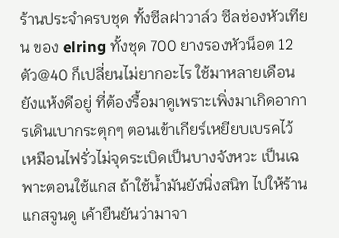ร้านประจำครบชุด ทั้งซีลฝาวาล์ว ซีลช่องหัวเทียน ของ elring ทั้งชุด 700 ยางรองหัวน็อต 12 ตัว@40 ก็เปลี่ยนไม่ยากอะไร ใช้มาหลายเดือนยังแห้งดีอยู่ ที่ต้องรื้อมาดูเพราะเพิ่งมาเกิดอาการเดินเบากระตุกๆ ตอนเข้าเกียร์เหยียบเบรคไว้ เหมือนไฟรั่วไม่จุดระเบิดเป็นบางจังหวะ เป็นเฉพาะตอนใช้แกส ถ้าใช้น้ำมันยังนิ่งสนิท ไปให้ร้านแกสจูนดู เค้ายืนยันว่ามาจา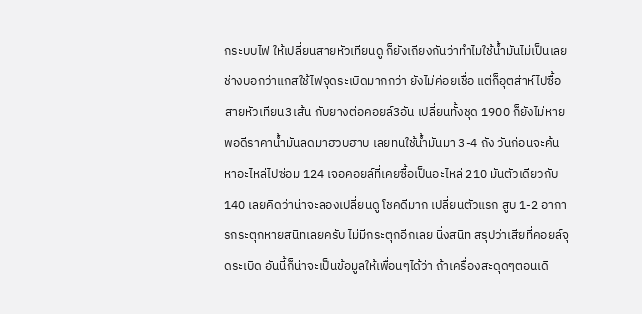กระบบไฟ ให้เปลี่ยนสายหัวเทียนดู ก็ยังเถียงกันว่าทำไมใช้น้ำมันไม่เป็นเลย ช่างบอกว่าแกสใช้ไฟจุดระเบิดมากกว่า ยังไม่ค่อยเชื่อ แต่ก็อุตส่าห์ไปซื้อสายหัวเทียน3เส้น กับยางต่อคอยล์3อัน เปลี่ยนทั้งชุด 1900 ก็ยังไม่หาย พอดีราคาน้ำมันลดมาฮวบฮาบ เลยทนใช้น้ำมันมา 3-4 ถัง วันก่อนจะค้นหาอะไหล่ไปซ่อม 124 เจอคอยล์ที่เคยซื้อเป็นอะไหล่ 210 มันตัวเดียวกับ 140 เลยคิดว่าน่าจะลองเปลี่ยนดู โชคดีมาก เปลี่ยนตัวแรก สูบ 1-2 อาการกระตุกหายสนิทเลยครับ ไม่มีกระตุกอีกเลย นิ่งสนิท สรุปว่าเสียที่คอยล์จุดระเบิด อันนี้ก็น่าจะเป็นข้อมูลให้เพื่อนๆได้ว่า ถ้าเครื่องสะดุดๆตอนเดิ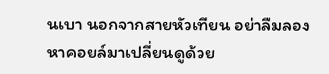นเบา นอกจากสายหัวเทียน อย่าลืมลองหาคอยล์มาเปลี่ยนดูด้วย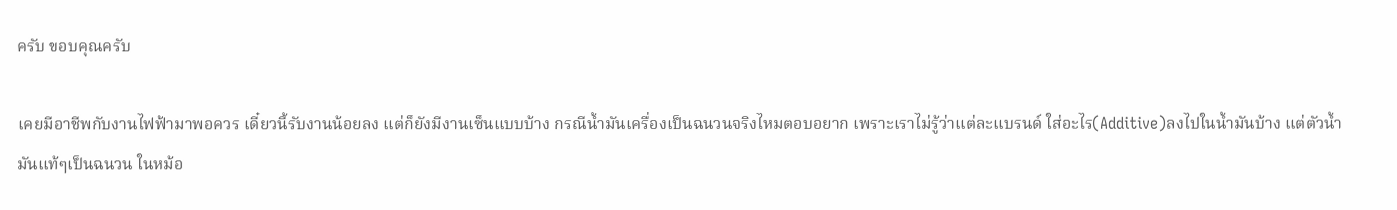ครับ ขอบคุณครับ

เคยมีอาชีพกับงานไฟฟ้ามาพอควร เดี๋ยวนี้รับงานน้อยลง แต่ก็ยังมีงานเซ็นแบบบ้าง กรณีน้ำมันเครื่องเป็นฉนวนจริงไหมตอบอยาก เพราะเราไม่รู้ว่าแต่ละแบรนด์ ใส่อะไร(Additive)ลงไปในน้ำมันบ้าง แต่ตัวน้ำมันแท้ๆเป็นฉนวน ในหม้อ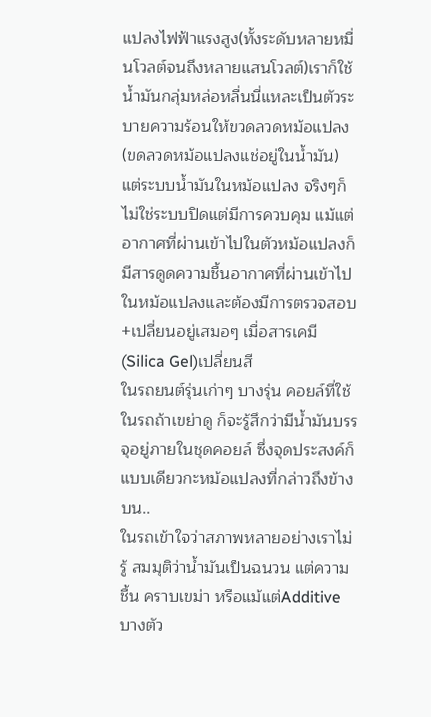แปลงไฟฟ้าแรงสูง(ทั้งระดับหลายหมื่นโวลต์จนถึงหลายแสนโวลต์)เราก็ใช้น้ำมันกลุ่มหล่อหลื่นนี่แหละเป็นตัวระบายความร้อนให้ขวดลวดหม้อแปลง(ขดลวดหม้อแปลงแช่อยู่ในน้ำมัน) แต่ระบบน้ำมันในหม้อแปลง จริงๆก็ไม่ใช่ระบบปิดแต่มีการควบคุม แม้แต่อากาศที่ผ่านเข้าไปในตัวหม้อแปลงก็มีสารดูดความชื้นอากาศที่ผ่านเข้าไปในหม้อแปลงและต้องมีการตรวจสอบ+เปลี่ยนอยู่เสมอๆ เมื่อสารเคมี(Silica Gel)เปลี่ยนสี
ในรถยนต์รุ่นเก่าๆ บางรุ่น คอยล์ที่ใช้ในรถถ้าเขย่าดู ก็จะรู้สึกว่ามีน้ำมันบรรจุอยู่ภายในชุดคอยล์ ซึ่งจุดประสงค์ก็แบบเดียวกะหม้อแปลงที่กล่าวถึงข้างบน..
ในรถเข้าใจว่าสภาพหลายอย่างเราไม่รู้ สมมุติว่าน้ำมันเป็นฉนวน แต่ความชื้น คราบเขม่า หรือแม้แต่Additiveบางตัว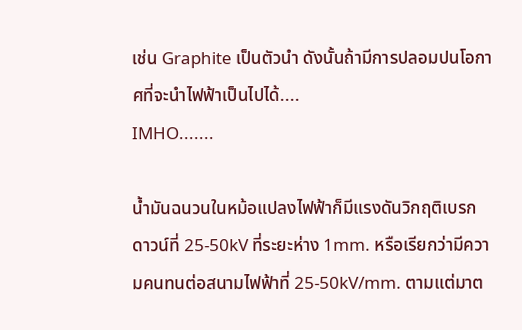เช่น Graphite เป็นตัวนำ ดังนั้นถ้ามีการปลอมปนโอกาศที่จะนำไฟฟ้าเป็นไปได้....
IMHO.......

น้ำมันฉนวนในหม้อแปลงไฟฟ้าก็มีแรงดันวิกฤติเบรกดาวน์ที่ 25-50kV ที่ระยะห่าง 1mm. หรือเรียกว่ามีความคนทนต่อสนามไฟฟ้าที่ 25-50kV/mm. ตามแต่มาต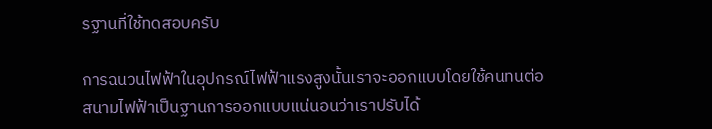รฐานที่ใช้ทดสอบครับ

การฉนวนไฟฟ้าในอุปกรณ์ไฟฟ้าแรงสูงนั้นเราจะออกแบบโดยใช้คนทนต่อสนามไฟฟ้าเป็นฐานการออกแบบแน่นอนว่าเราปรับได้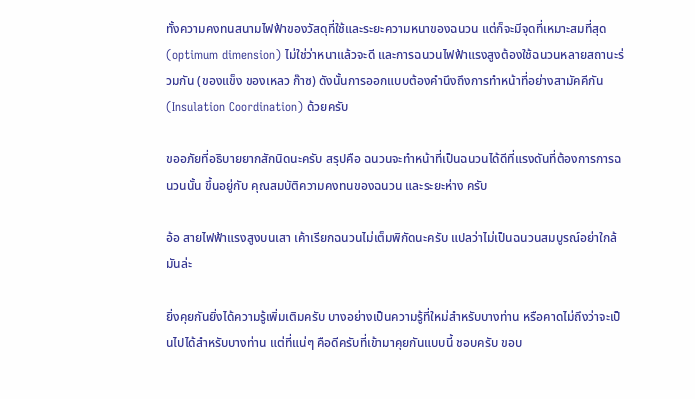ทั้งความคงทนสนามไฟฟ้าของวัสดุที่ใช้และระยะความหนาของฉนวน แต่ก็จะมีจุดที่เหมาะสมที่สุด (optimum dimension) ไม่ใช่ว่าหนาแล้วจะดี และการฉนวนไฟฟ้าแรงสูงต้องใช้ฉนวนหลายสถานะร่วมกัน (ของแข็ง ของเหลว ก๊าซ) ดังนั้นการออกแบบต้องคำนึงถึงการทำหน้าที่อย่างสามัคคีกัน (Insulation Coordination) ด้วยครับ

ขออภัยที่อธิบายยากสักนิดนะครับ สรุปคือ ฉนวนจะทำหน้าที่เป็นฉนวนได้ดีที่แรงดันที่ต้องการการฉนวนนั้น ขึ้นอยู่กับ คุณสมบัติความคงทนของฉนวน และระยะห่าง ครับ

อ้อ สายไฟฟ้าแรงสูงบนเสา เค้าเรียกฉนวนไม่เต็มพิกัดนะครับ แปลว่าไม่เป็นฉนวนสมบูรณ์อย่าใกล้มันล่ะ

ยิ่งคุยกันยิ่งได้ความรู้เพิ่มเติมครับ บางอย่างเป็นความรู้ที่ใหม่สำหรับบางท่าน หรือคาดไม่ถึงว่าจะเป็นไปได้สำหรับบางท่าน แต่ที่แน่ๆ คือดีครับที่เข้ามาคุยกันแบบนี้ ชอบครับ ขอบ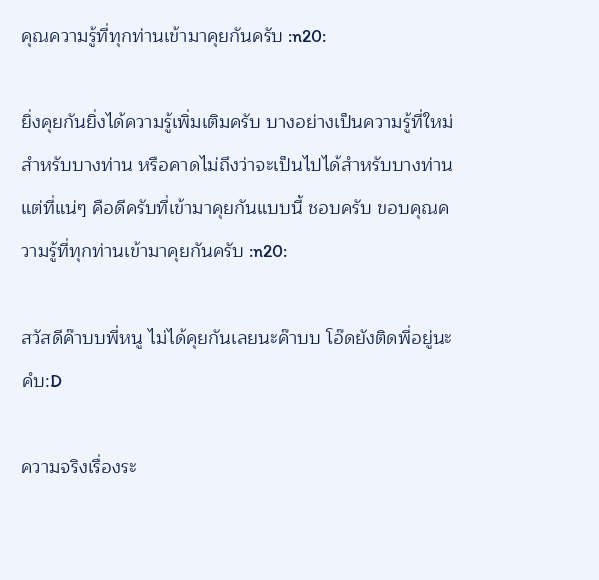คุณความรู้ที่ทุกท่านเข้ามาคุยกันครับ :n20:

ยิ่งคุยกันยิ่งได้ความรู้เพิ่มเติมครับ บางอย่างเป็นความรู้ที่ใหม่สำหรับบางท่าน หรือคาดไม่ถึงว่าจะเป็นไปได้สำหรับบางท่าน แต่ที่แน่ๆ คือดีครับที่เข้ามาคุยกันแบบนี้ ชอบครับ ขอบคุณความรู้ที่ทุกท่านเข้ามาคุยกันครับ :n20:

สวัสดีค๊าบบพี่หนู ไม่ได้คุยกันเลยนะค๊าบบ โอ๊ดยังติดพี่อยู่นะคํบ:D

ความจริงเรื่องระ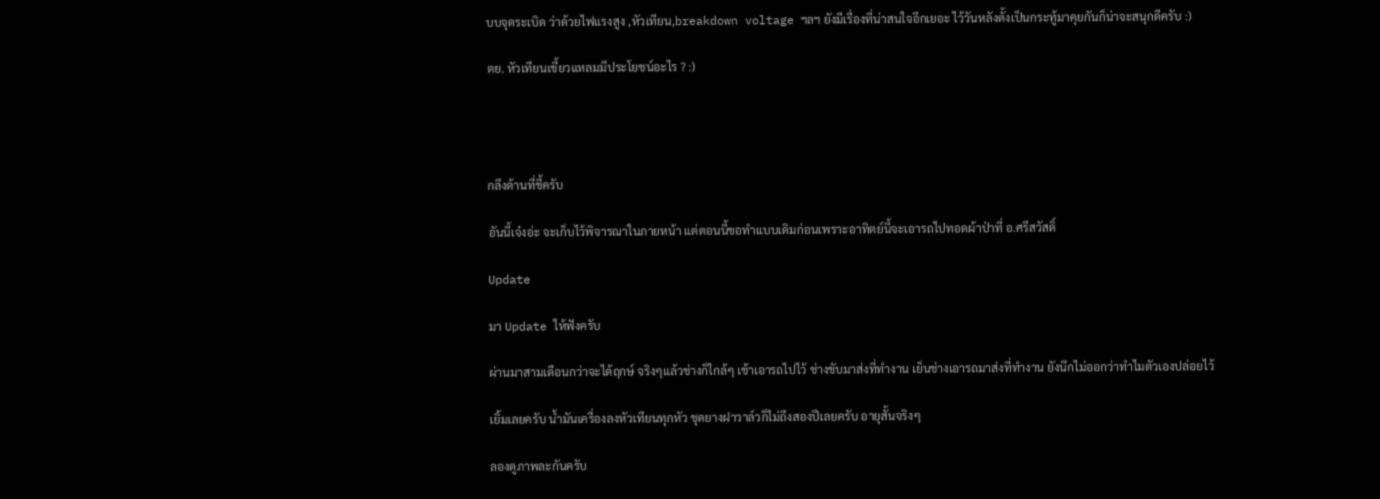บบจุดระเบิด ว่าด้วยไฟแรงสูง ,หัวเทียน,breakdown voltage ฯลฯ ยังมีเรื่องที่น่าสนใจอีกเยอะ ไว้วันหลังตั้งเป็นกระทู้มาคุยกันก็น่าจะสนุกดีครับ :)

ตย. หัวเทียนเขี้ยวแหลมมีประโยชน์อะไร ? :)




กลึงด้านที่ชี้ครับ

อันนี้เจ๋งอ่ะ จะเก็บไว้พิจารณาในภายหน้า แต่ตอนนี้ขอทำแบบเดิมก่อนเพราะอาทิตย์นี้จะเอารถไปทอดผ้าป่าที่ อ.ศรีสวัสดิ์

Update

มา Update ให้ฟังครับ

ผ่านมาสามเดือนกว่าจะได้ฤกษ์ จริงๆแล้วช่างก็ใกล้ๆ เช้าเอารถไปไว้ ช่างขับมาส่งที่ทำงาน เย็นช่างเอารถมาส่งที่ทำงาน ยังนึกไม่ออกว่าทำไมตัวเองปล่อยไว้

เยิ้มเลยครับ น้ำมันเครื่องลงหัวเทียนทุกหัว ชุดยางฝาวาล์วก็ไม่ถึงสองปีเลยครับ อายุสั้นจริงๆ

ลองดูภาพละกันครับ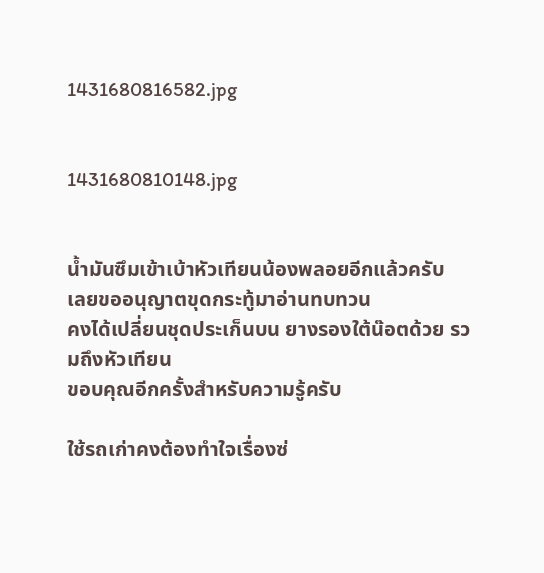1431680816582.jpg


1431680810148.jpg


น้ำมันซึมเข้าเบ้าหัวเทียนน้องพลอยอีกแล้วครับ
เลยขออนุญาตขุดกระทู้มาอ่านทบทวน
คงได้เปลี่ยนชุดประเก็นบน ยางรองใต้น๊อตด้วย รวมถึงหัวเทียน
ขอบคุณอีกครั้งสำหรับความรู้ครับ

ใช้รถเก่าคงต้องทำใจเรื่องซ่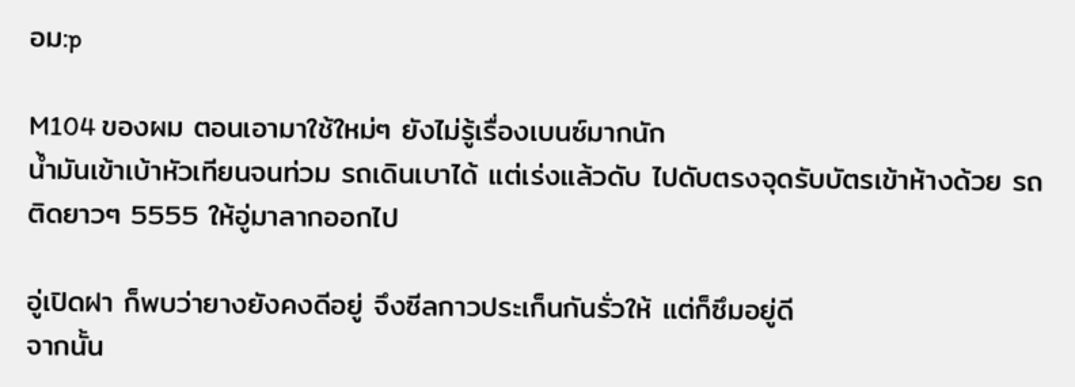อม:p

M104 ของผม ตอนเอามาใช้ใหม่ๆ ยังไม่รู้เรื่องเบนซ์มากนัก
น้ำมันเข้าเบ้าหัวเทียนจนท่วม รถเดินเบาได้ แต่เร่งแล้วดับ ไปดับตรงจุดรับบัตรเข้าห้างด้วย รถติดยาวๆ 5555 ให้อู่มาลากออกไป

อู่เปิดฝา ก็พบว่ายางยังคงดีอยู่ จึงซีลกาวประเก็นกันรั่วให้ แต่ก็ซึมอยู่ดี
จากนั้น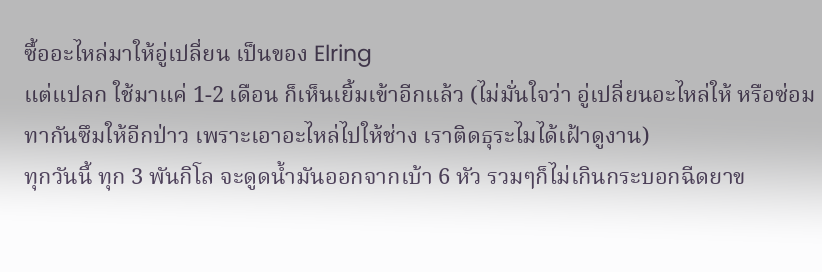ซื้ออะไหล่มาให้อู่เปลี่ยน เป็นของ Elring
แต่แปลก ใช้มาแค่ 1-2 เดือน ก็เห็นเยิ้มเข้าอีกแล้ว (ไม่มั่นใจว่า อู่เปลี่ยนอะไหล่ให้ หรือซ่อมทากันซึมให้อีกป่าว เพราะเอาอะไหล่ไปให้ช่าง เราติดธุระไมได้เฝ้าดูงาน)
ทุกวันนี้ ทุก 3 พันกิโล จะดูดน้ำมันออกจากเบ้า 6 หัว รวมๆก็ไม่เกินกระบอกฉีดยาข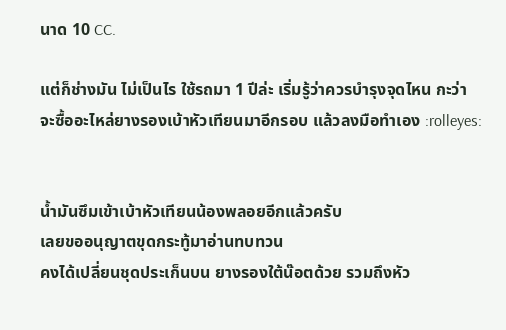นาด 10 CC.

แต่ก็ช่างมัน ไม่เป็นไร ใช้รถมา 1 ปีล่ะ เริ่มรู้ว่าควรบำรุงจุดไหน กะว่า จะซื้ออะไหล่ยางรองเบ้าหัวเทียนมาอีกรอบ แล้วลงมือทำเอง :rolleyes:


น้ำมันซึมเข้าเบ้าหัวเทียนน้องพลอยอีกแล้วครับ
เลยขออนุญาตขุดกระทู้มาอ่านทบทวน
คงได้เปลี่ยนชุดประเก็นบน ยางรองใต้น๊อตด้วย รวมถึงหัว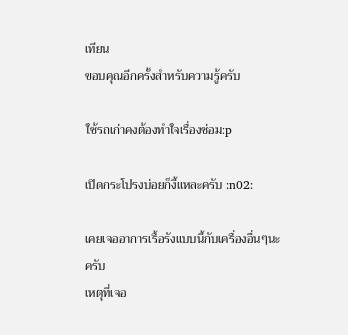เทียน
ขอบคุณอีกครั้งสำหรับความรู้ครับ

ใช้รถเก่าคงต้องทำใจเรื่องซ่อม:p

เปิดกระโปรงบ่อยก็งี้แหละครับ :n02:

เคยเจออาการเรื้อรังแบบนี้กับเครื่องอื่นๆนะครับ
เหตุที่เจอ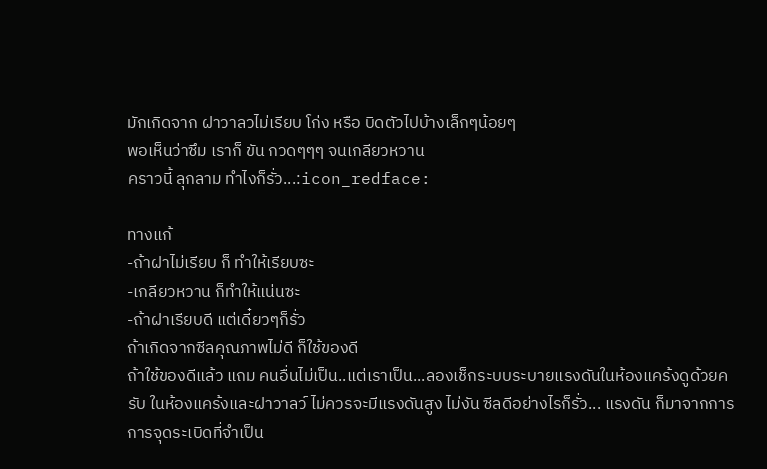มักเกิดจาก ฝาวาลวไม่เรียบ โก่ง หรือ บิดตัวไปบ้างเล็กๆน้อยๆ
พอเห็นว่าซึม เราก็ ขัน กวดๆๆๆ จนเกลียวหวาน
คราวนี้ ลุกลาม ทำไงก็รั่ว...:icon_redface:

ทางแก้
-ถ้าฝาไม่เรียบ ก็ ทำให้เรียบซะ
-เกลียวหวาน ก็ทำให้แน่นซะ
-ถ้าฝาเรียบดี แต่เดี๋ยวๆก็รั่ว
ถ้าเกิดจากซีลคุณภาพไม่ดี ก็ใช้ของดี
ถ้าใช้ของดีแล้ว แถม คนอื่นไม่เป็น..แต่เราเป็น...ลองเช็กระบบระบายแรงดันในห้องแคร้งดูด้วยครับ ในห้องแคร้งและฝาวาลว์ ไม่ควรจะมีแรงดันสูง ไม่งัน ซีลดีอย่างไรก็รั่ว... แรงดัน ก็มาจากการการจุดระเบิดที่จำเป็น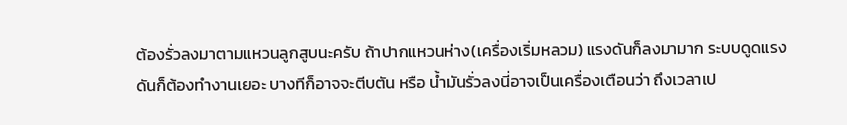ต้องรั่วลงมาตามแหวนลูกสูบนะครับ ถ้าปากแหวนห่าง(เครื่องเริ่มหลวม) แรงดันก็ลงมามาก ระบบดูดแรงดันก็ต้องทำงานเยอะ บางทีก็อาจจะตีบตัน หรือ น้ำมันรั่วลงนี่อาจเป็นเครื่องเตือนว่า ถึงเวลาเป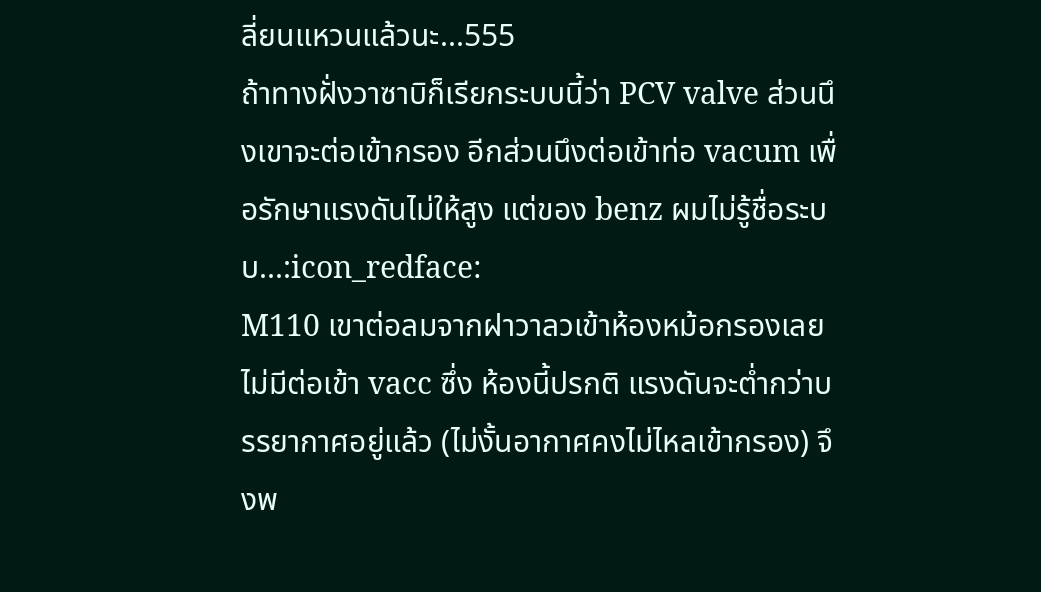ลี่ยนแหวนแล้วนะ...555
ถ้าทางฝั่งวาซาบิก็เรียกระบบนี้ว่า PCV valve ส่วนนึงเขาจะต่อเข้ากรอง อีกส่วนนึงต่อเข้าท่อ vacum เพื่อรักษาแรงดันไม่ให้สูง แต่ของ benz ผมไม่รู้ชื่อระบบ...:icon_redface:
M110 เขาต่อลมจากฝาวาลวเข้าห้องหม้อกรองเลย ไม่มีต่อเข้า vacc ซึ่ง ห้องนี้ปรกติ แรงดันจะต่ำกว่าบรรยากาศอยู่แล้ว (ไม่งั้นอากาศคงไม่ไหลเข้ากรอง) จึงพ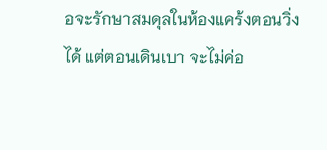อจะรักษาสมดุลในห้องแคร้งตอนวิ่งได้ แต่ตอนเดินเบา จะไม่ค่อ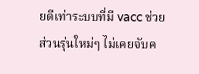ยดีเท่าระบบที่มี vacc ช่วย
ส่วนรุ่นใหม่ๆ ไม่เคยจับค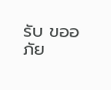รับ ขออภัย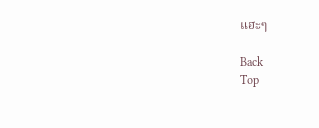แฮะๆ

Back
Top